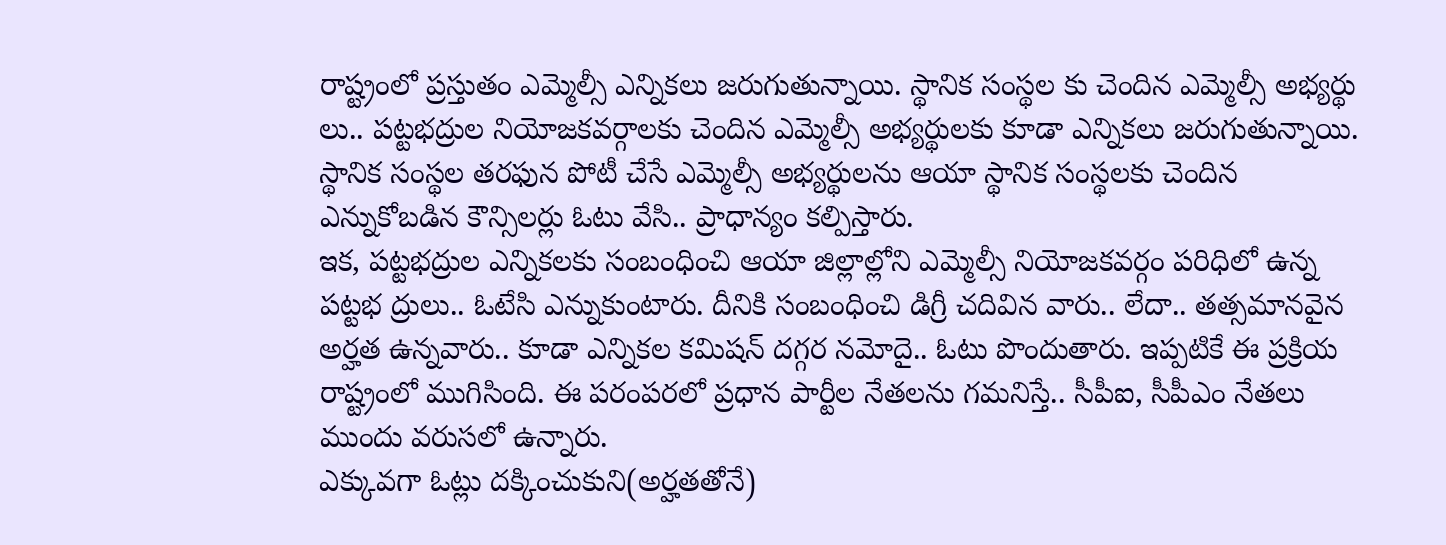రాష్ట్రంలో ప్రస్తుతం ఎమ్మెల్సీ ఎన్నికలు జరుగుతున్నాయి. స్థానిక సంస్థల కు చెందిన ఎమ్మెల్సీ అభ్యర్థు లు.. పట్టభద్రుల నియోజకవర్గాలకు చెందిన ఎమ్మెల్సీ అభ్యర్థులకు కూడా ఎన్నికలు జరుగుతున్నాయి. స్థానిక సంస్థల తరఫున పోటీ చేసే ఎమ్మెల్సీ అభ్యర్థులను ఆయా స్థానిక సంస్థలకు చెందిన ఎన్నుకోబడిన కౌన్సిలర్లు ఓటు వేసి.. ప్రాధాన్యం కల్పిస్తారు.
ఇక, పట్టభద్రుల ఎన్నికలకు సంబంధించి ఆయా జిల్లాల్లోని ఎమ్మెల్సీ నియోజకవర్గం పరిధిలో ఉన్న పట్టభ ద్రులు.. ఓటేసి ఎన్నుకుంటారు. దీనికి సంబంధించి డిగ్రీ చదివిన వారు.. లేదా.. తత్సమానవైన అర్హత ఉన్నవారు.. కూడా ఎన్నికల కమిషన్ దగ్గర నమోదై.. ఓటు పొందుతారు. ఇప్పటికే ఈ ప్రక్రియ రాష్ట్రంలో ముగిసింది. ఈ పరంపరలో ప్రధాన పార్టీల నేతలను గమనిస్తే.. సీపీఐ, సీపీఎం నేతలు ముందు వరుసలో ఉన్నారు.
ఎక్కువగా ఓట్లు దక్కించుకుని(అర్హతతోనే)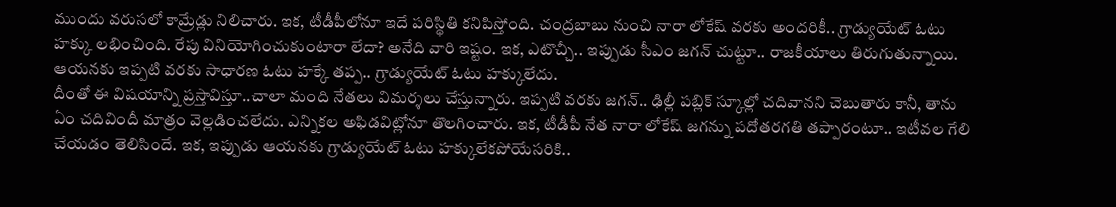ముందు వరుసలో కామ్రేడ్లు నిలిచారు. ఇక, టీడీపీలోనూ ఇదే పరిస్థితి కనిపిస్తోంది. చంద్రబాబు నుంచి నారా లోకేష్ వరకు అందరికీ.. గ్రాడ్యుయేట్ ఓటు హక్కు లభించింది. రేపు వినియోగించుకుంటారా లేదా? అనేది వారి ఇష్టం. ఇక, ఎటొచ్చీ.. ఇప్పుడు సీఎం జగన్ చుట్టూ.. రాజకీయాలు తిరుగుతున్నాయి. ఆయనకు ఇప్పటి వరకు సాధారణ ఓటు హక్కే తప్ప.. గ్రాడ్యుయేట్ ఓటు హక్కులేదు.
దీంతో ఈ విషయాన్ని ప్రస్తావిస్తూ..చాలా మంది నేతలు విమర్శలు చేస్తున్నారు. ఇప్పటి వరకు జగన్.. ఢిల్లీ పబ్లిక్ స్కూల్లో చదివానని చెబుతారు కానీ, తాను ఏం చదివిందీ మాత్రం వెల్లడించలేదు. ఎన్నికల అఫిడవిట్లోనూ తొలగించారు. ఇక, టీడీపీ నేత నారా లోకేష్ జగన్ను పదోతరగతి తప్పారంటూ.. ఇటీవల గేలి చేయడం తెలిసిందే. ఇక, ఇప్పుడు ఆయనకు గ్రాడ్యుయేట్ ఓటు హక్కులేకపోయేసరికి..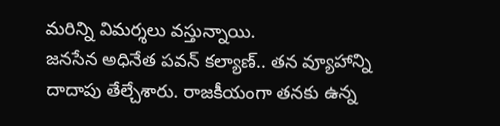మరిన్ని విమర్శలు వస్తున్నాయి.
జనసేన అధినేత పవన్ కల్యాణ్.. తన వ్యూహాన్ని దాదాపు తేల్చేశారు. రాజకీయంగా తనకు ఉన్న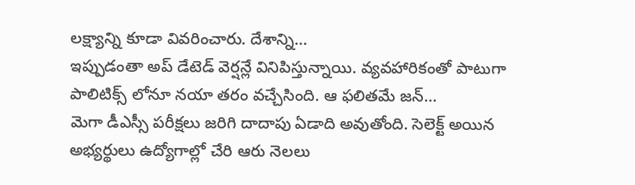లక్ష్యాన్ని కూడా వివరించారు. దేశాన్ని…
ఇప్పుడంతా అప్ డేటెడ్ వెర్షన్లే వినిపిస్తున్నాయి. వ్యవహారికంతో పాటుగా పాలిటిక్స్ లోనూ నయా తరం వచ్చేసింది. ఆ ఫలితమే జన్…
మెగా డీఎస్సీ పరీక్షలు జరిగి దాదాపు ఏడాది అవుతోంది. సెలెక్ట్ అయిన అభ్యర్థులు ఉద్యోగాల్లో చేరి ఆరు నెలలు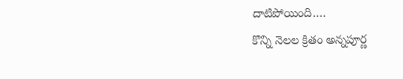దాటిపోయింది.…
కొన్ని నెలల క్రితం అన్నపూర్ణ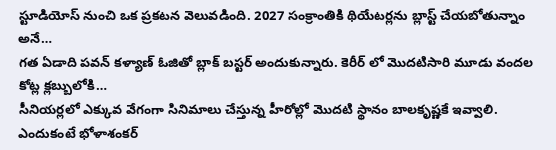స్టూడియోస్ నుంచి ఒక ప్రకటన వెలువడింది. 2027 సంక్రాంతికి థియేటర్లను బ్లాస్ట్ చేయబోతున్నాం అనే…
గత ఏడాది పవన్ కళ్యాణ్ ఓజితో బ్లాక్ బస్టర్ అందుకున్నారు. కెరీర్ లో మొదటిసారి మూడు వందల కోట్ల క్లబ్బులోకి…
సీనియర్లలో ఎక్కువ వేగంగా సినిమాలు చేస్తున్న హీరోల్లో మొదటి స్థానం బాలకృష్ణకే ఇవ్వాలి. ఎందుకంటే భోళాశంకర్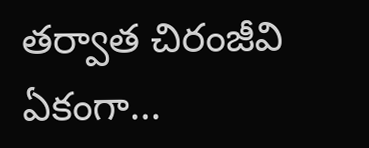తర్వాత చిరంజీవి ఏకంగా…